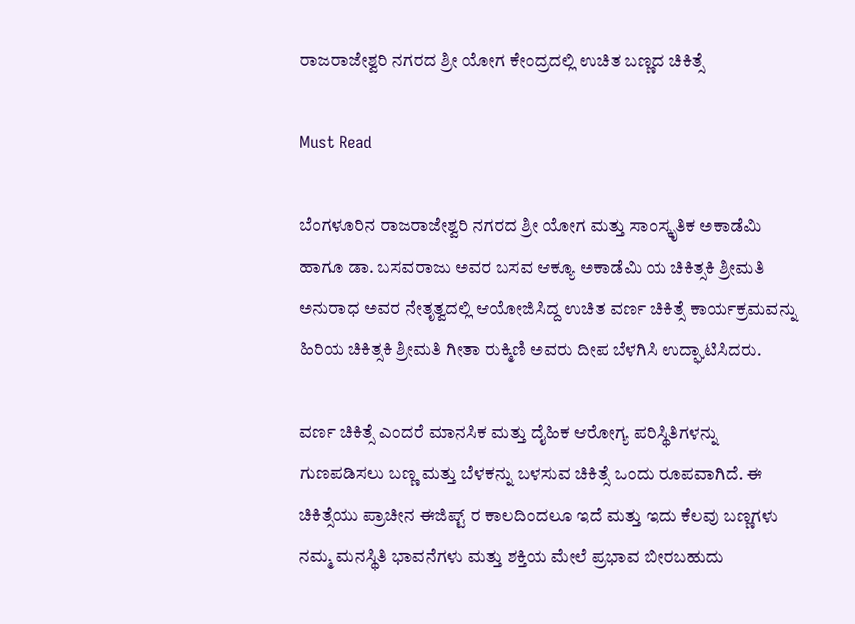ರಾಜರಾಜೇಶ್ವರಿ ನಗರದ ಶ್ರೀ ಯೋಗ ಕೇಂದ್ರದಲ್ಲಿ ಉಚಿತ ಬಣ್ಣದ ಚಿಕಿತ್ಸೆ

Must Read

ಬೆಂಗಳೂರಿನ ರಾಜರಾಜೇಶ್ವರಿ ನಗರದ ಶ್ರೀ ಯೋಗ ಮತ್ತು ಸಾಂಸ್ಕೃತಿಕ ಅಕಾಡೆಮಿ ಹಾಗೂ ಡಾ. ಬಸವರಾಜು ಅವರ ಬಸವ ಆಕ್ಯೂ ಅಕಾಡೆಮಿ ಯ ಚಿಕಿತ್ಸಕಿ ಶ್ರೀಮತಿ ಅನುರಾಧ ಅವರ ನೇತೃತ್ವದಲ್ಲಿ ಆಯೋಜಿಸಿದ್ದ ಉಚಿತ ವರ್ಣ ಚಿಕಿತ್ಸೆ ಕಾರ್ಯಕ್ರಮವನ್ನು ಹಿರಿಯ ಚಿಕಿತ್ಸಕಿ ಶ್ರೀಮತಿ ಗೀತಾ ರುಕ್ಮಿಣಿ ಅವರು ದೀಪ ಬೆಳಗಿಸಿ ಉದ್ಘಾಟಿಸಿದರು.

ವರ್ಣ ಚಿಕಿತ್ಸೆ ಎಂದರೆ ಮಾನಸಿಕ ಮತ್ತು ದೈಹಿಕ ಆರೋಗ್ಯ ಪರಿಸ್ಥಿತಿಗಳನ್ನು ಗುಣಪಡಿಸಲು ಬಣ್ಣ ಮತ್ತು ಬೆಳಕನ್ನು ಬಳಸುವ ಚಿಕಿತ್ಸೆ ಒಂದು ರೂಪವಾಗಿದೆ. ಈ ಚಿಕಿತ್ಸೆಯು ಪ್ರಾಚೀನ ಈಜಿಪ್ಟ್ ರ ಕಾಲದಿಂದಲೂ ಇದೆ ಮತ್ತು ಇದು ಕೆಲವು ಬಣ್ಣಗಳು ನಮ್ಮ ಮನಸ್ಥಿತಿ ಭಾವನೆಗಳು ಮತ್ತು ಶಕ್ತಿಯ ಮೇಲೆ ಪ್ರಭಾವ ಬೀರಬಹುದು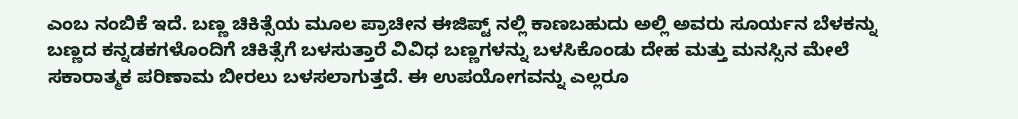ಎಂಬ ನಂಬಿಕೆ ಇದೆ. ಬಣ್ಣ ಚಿಕಿತ್ಸೆಯ ಮೂಲ ಪ್ರಾಚೀನ ಈಜಿಪ್ಟ್ ನಲ್ಲಿ ಕಾಣಬಹುದು ಅಲ್ಲಿ ಅವರು ಸೂರ್ಯನ ಬೆಳಕನ್ನು ಬಣ್ಣದ ಕನ್ನಡಕಗಳೊಂದಿಗೆ ಚಿಕಿತ್ಸೆಗೆ ಬಳಸುತ್ತಾರೆ ವಿವಿಧ ಬಣ್ಣಗಳನ್ನು ಬಳಸಿಕೊಂಡು ದೇಹ ಮತ್ತು ಮನಸ್ಸಿನ ಮೇಲೆ ಸಕಾರಾತ್ಮಕ ಪರಿಣಾಮ ಬೀರಲು ಬಳಸಲಾಗುತ್ತದೆ. ಈ ಉಪಯೋಗವನ್ನು ಎಲ್ಲರೂ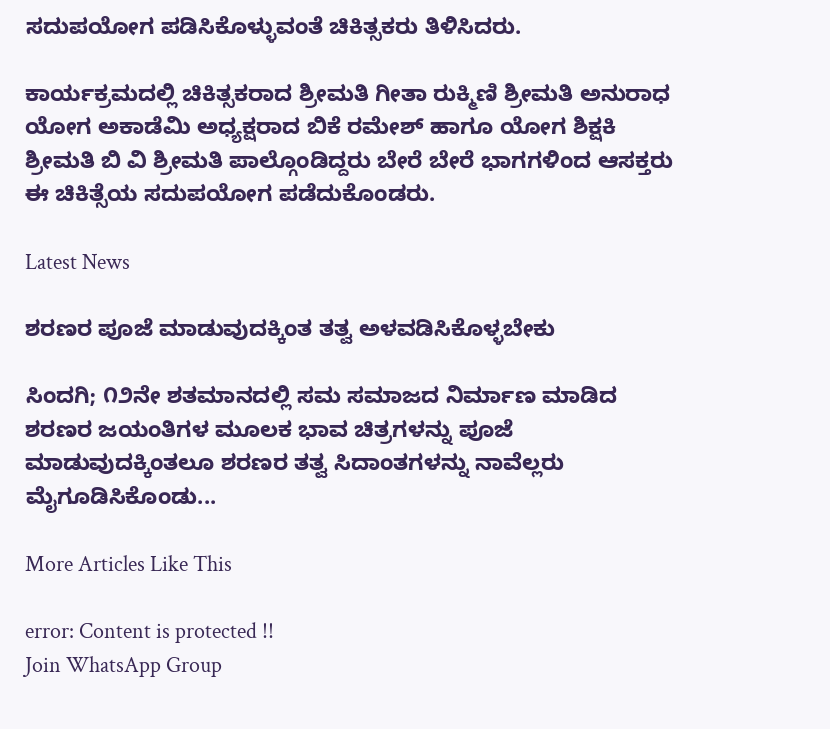ಸದುಪಯೋಗ ಪಡಿಸಿಕೊಳ್ಳುವಂತೆ ಚಿಕಿತ್ಸಕರು ತಿಳಿಸಿದರು.

ಕಾರ್ಯಕ್ರಮದಲ್ಲಿ ಚಿಕಿತ್ಸಕರಾದ ಶ್ರೀಮತಿ ಗೀತಾ ರುಕ್ಮಿಣಿ ಶ್ರೀಮತಿ ಅನುರಾಧ ಯೋಗ ಅಕಾಡೆಮಿ ಅಧ್ಯಕ್ಷರಾದ ಬಿಕೆ ರಮೇಶ್ ಹಾಗೂ ಯೋಗ ಶಿಕ್ಷಕಿ ಶ್ರೀಮತಿ ಬಿ ವಿ ಶ್ರೀಮತಿ ಪಾಲ್ಗೊಂಡಿದ್ದರು ಬೇರೆ ಬೇರೆ ಭಾಗಗಳಿಂದ ಆಸಕ್ತರು ಈ ಚಿಕಿತ್ಸೆಯ ಸದುಪಯೋಗ ಪಡೆದುಕೊಂಡರು.

Latest News

ಶರಣರ ಪೂಜೆ ಮಾಡುವುದಕ್ಕಿಂತ ತತ್ವ ಅಳವಡಿಸಿಕೊಳ್ಳಬೇಕು

ಸಿಂದಗಿ; ೧೨ನೇ ಶತಮಾನದಲ್ಲಿ ಸಮ ಸಮಾಜದ ನಿರ್ಮಾಣ ಮಾಡಿದ ಶರಣರ ಜಯಂತಿಗಳ ಮೂಲಕ ಭಾವ ಚಿತ್ರಗಳನ್ನು ಪೂಜೆ ಮಾಡುವುದಕ್ಕಿಂತಲೂ ಶರಣರ ತತ್ವ ಸಿದಾಂತಗಳನ್ನು ನಾವೆಲ್ಲರು ಮೈಗೂಡಿಸಿಕೊಂಡು...

More Articles Like This

error: Content is protected !!
Join WhatsApp Group